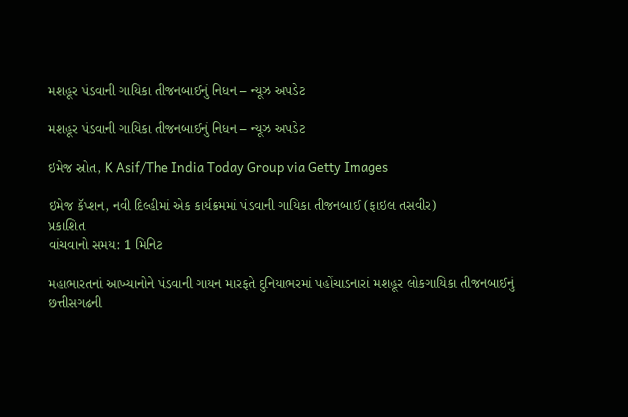મશહૂર પંડવાની ગાયિકા તીજનબાઈનું નિધન – ન્યૂઝ અપડેટ

મશહૂર પંડવાની ગાયિકા તીજનબાઈનું નિધન – ન્યૂઝ અપડેટ

ઇમેજ સ્રોત, K Asif/The India Today Group via Getty Images

ઇમેજ કૅપ્શન, નવી દિલ્હીમાં એક કાર્યક્રમમાં પંડવાની ગાયિકા તીજનબાઈ (ફાઇલ તસવીર)
પ્રકાશિત
વાંચવાનો સમય: 1 મિનિટ

મહાભારતનાં આખ્યાનોને પંડવાની ગાયન મારફતે દુનિયાભરમાં પહોંચાડનારાં મશહૂર લોકગાયિકા તીજનબાઈનું છત્તીસગઢની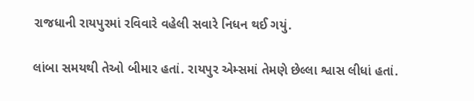રાજધાની રાયપુરમાં રવિવારે વહેલી સવારે નિધન થઈ ગયું.

લાંબા સમયથી તેઓ બીમાર હતાં. રાયપુર એમ્સમાં તેમણે છેલ્લા શ્વાસ લીધાં હતાં.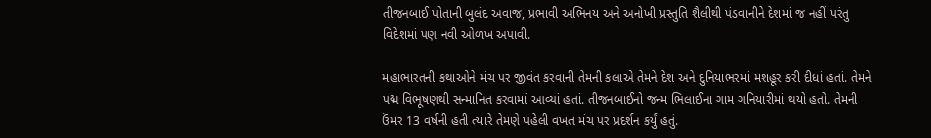તીજનબાઈ પોતાની બુલંદ અવાજ, પ્રભાવી અભિનય અને અનોખી પ્રસ્તુતિ શૈલીથી પંડવાનીને દેશમાં જ નહીં પરંતુ વિદેશમાં પણ નવી ઓળખ અપાવી.

મહાભારતની કથાઓને મંચ પર જીવંત કરવાની તેમની કલાએ તેમને દેશ અને દુનિયાભરમાં મશહૂર કરી દીધાં હતાં. તેમને પદ્મ વિભૂષણથી સન્માનિત કરવામાં આવ્યાં હતાં. તીજનબાઈનો જન્મ ભિલાઈના ગામ ગનિયારીમાં થયો હતો. તેમની ઉંમર 13 વર્ષની હતી ત્યારે તેમણે પહેલી વખત મંચ પર પ્રદર્શન કર્યું હતું.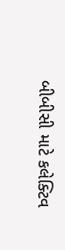બીબીસી માટે કલેક્ટિવ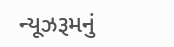ન્યૂઝરૂમનું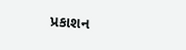પ્રકાશન